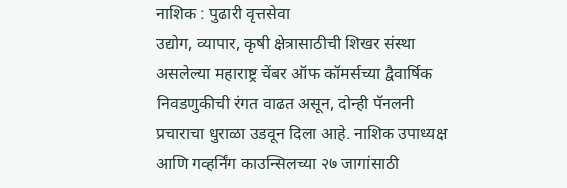नाशिक : पुढारी वृत्तसेवा
उद्योग, व्यापार, कृषी क्षेत्रासाठीची शिखर संस्था असलेल्या महाराष्ट्र चेंबर ऑफ कॉमर्सच्या द्वैवार्षिक निवडणुकीची रंगत वाढत असून, दोन्ही पॅनलनी प्रचाराचा धुराळा उडवून दिला आहे. नाशिक उपाध्यक्ष आणि गव्हर्निंग काउन्सिलच्या २७ जागांसाठी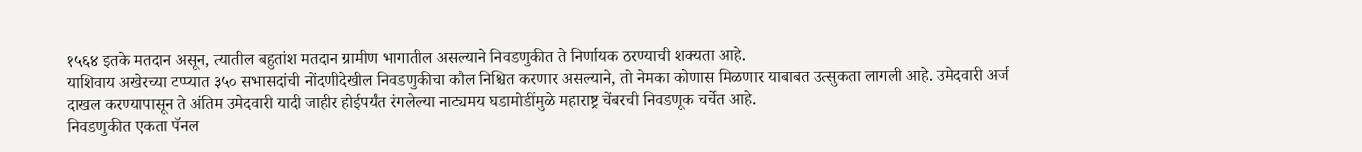१५६४ इतके मतदान असून, त्यातील बहुतांश मतदान ग्रामीण भागातील असल्याने निवडणुकीत ते निर्णायक ठरण्याची शक्यता आहे.
याशिवाय अखेरच्या टप्प्यात ३५० सभासदांची नोंदणीदेखील निवडणुकीचा कौल निश्चित करणार असल्याने, तो नेमका कोणास मिळणार याबाबत उत्सुकता लागली आहे. उमेदवारी अर्ज दाखल करण्यापासून ते अंतिम उमेदवारी यादी जाहीर होईपर्यंत रंगलेल्या नाट्यमय घडामोडींमुळे महाराष्ट्र चेंबरची निवडणूक चर्चेत आहे.
निवडणुकीत एकता पॅनल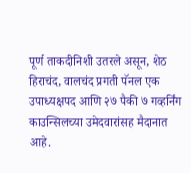पूर्ण ताकदीनिशी उतरले असून, शेठ हिराचंद, वालचंद प्रगती पॅनल एक उपाध्यक्षपद आणि २७ पैकी ७ गव्हर्निंग काउन्सिलच्या उमेदवारांसह मैदानात आहे.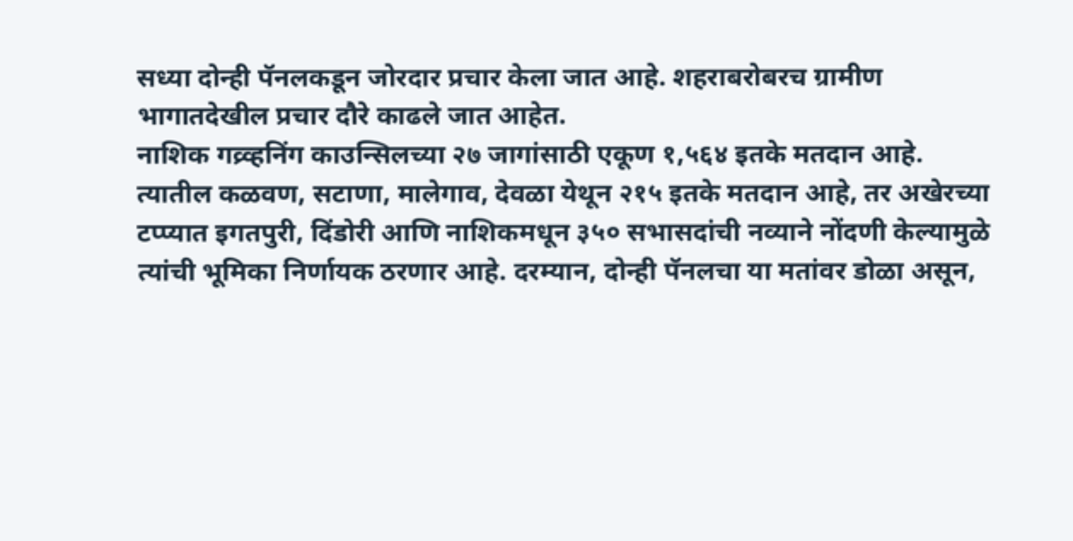सध्या दोन्ही पॅनलकडून जोरदार प्रचार केला जात आहे. शहराबरोबरच ग्रामीण भागातदेखील प्रचार दौरे काढले जात आहेत.
नाशिक गव्र्व्हनिंग काउन्सिलच्या २७ जागांसाठी एकूण १,५६४ इतके मतदान आहे. त्यातील कळवण, सटाणा, मालेगाव, देवळा येथून २१५ इतके मतदान आहे, तर अखेरच्या टप्प्यात इगतपुरी, दिंडोरी आणि नाशिकमधून ३५० सभासदांची नव्याने नोंदणी केल्यामुळे त्यांची भूमिका निर्णायक ठरणार आहे. दरम्यान, दोन्ही पॅनलचा या मतांवर डोळा असून,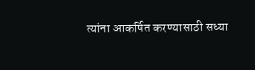त्यांना आकर्षित करण्यासाठी सध्या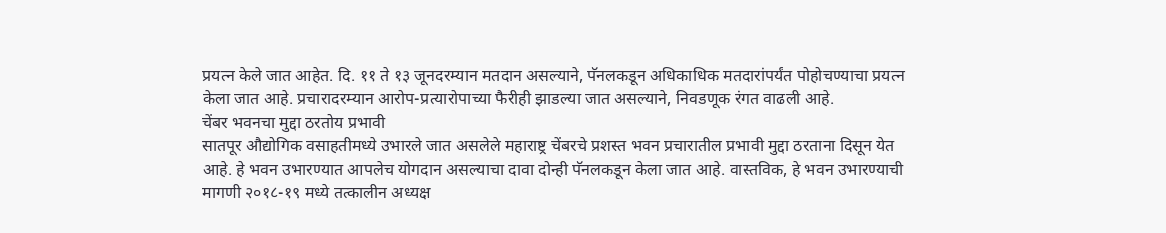प्रयत्न केले जात आहेत. दि. ११ ते १३ जूनदरम्यान मतदान असल्याने, पॅनलकडून अधिकाधिक मतदारांपर्यंत पोहोचण्याचा प्रयत्न केला जात आहे. प्रचारादरम्यान आरोप-प्रत्यारोपाच्या फैरीही झाडल्या जात असल्याने, निवडणूक रंगत वाढली आहे.
चेंबर भवनचा मुद्दा ठरतोय प्रभावी
सातपूर औद्योगिक वसाहतीमध्ये उभारले जात असलेले महाराष्ट्र चेंबरचे प्रशस्त भवन प्रचारातील प्रभावी मुद्दा ठरताना दिसून येत आहे. हे भवन उभारण्यात आपलेच योगदान असल्याचा दावा दोन्ही पॅनलकडून केला जात आहे. वास्तविक, हे भवन उभारण्याची मागणी २०१८-१९ मध्ये तत्कालीन अध्यक्ष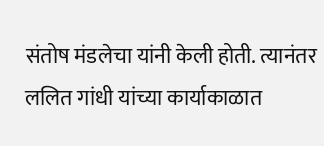संतोष मंडलेचा यांनी केली होती. त्यानंतर ललित गांधी यांच्या कार्याकाळात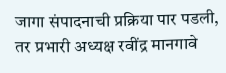जागा संपादनाची प्रक्रिया पार पडली, तर प्रभारी अध्यक्ष रवींद्र मानगावे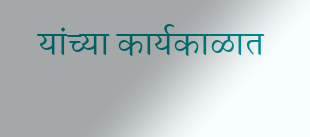यांच्या कार्यकाळात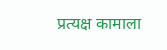प्रत्यक्ष कामाला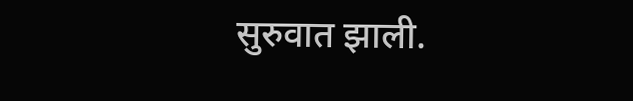सुरुवात झाली.